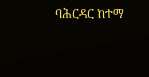ባሕርዳር ከተማ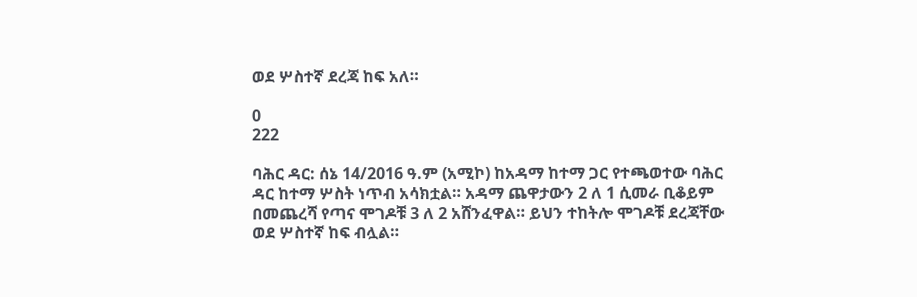ወደ ሦስተኛ ደረጃ ከፍ አለ።

0
222

ባሕር ዳር: ሰኔ 14/2016 ዓ.ም (አሚኮ) ከአዳማ ከተማ ጋር የተጫወተው ባሕር ዳር ከተማ ሦስት ነጥብ አሳክቷል። አዳማ ጨዋታውን 2 ለ 1 ሲመራ ቢቆይም በመጨረሻ የጣና ሞገዶቹ 3 ለ 2 አሸንፈዋል። ይህን ተከትሎ ሞገዶቹ ደረጃቸው ወደ ሦስተኛ ከፍ ብሏል።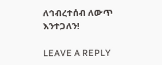ለኅብረተሰብ ለውጥ እንተጋለን!

LEAVE A REPLY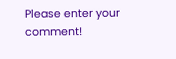Please enter your comment!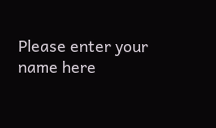Please enter your name here